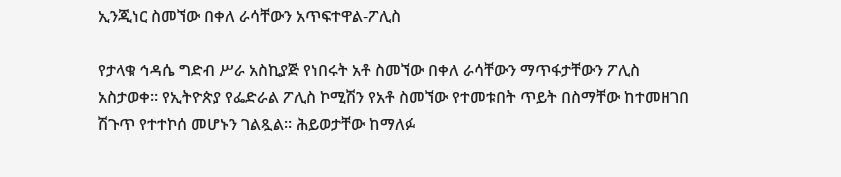ኢንጂነር ስመኘው በቀለ ራሳቸውን አጥፍተዋል-ፖሊስ

የታላቁ ኅዳሴ ግድብ ሥራ አስኪያጅ የነበሩት አቶ ስመኘው በቀለ ራሳቸውን ማጥፋታቸውን ፖሊስ አስታወቀ። የኢትዮጵያ የፌድራል ፖሊስ ኮሚሽን የአቶ ስመኘው የተመቱበት ጥይት በስማቸው ከተመዘገበ ሽጉጥ የተተኮሰ መሆኑን ገልጿል። ሕይወታቸው ከማለፉ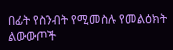በፊት የስንብት የሚመስሉ የመልዕክት ልውውጦች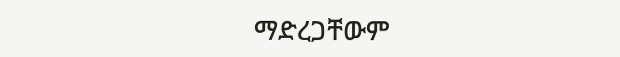ማድረጋቸውም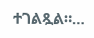ተገልጿል።…